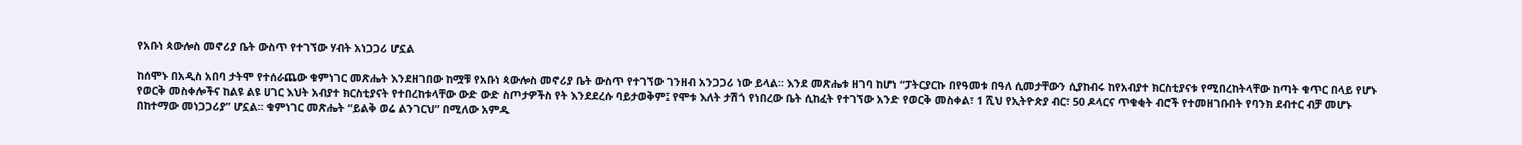የአቡነ ጳውሎስ መኖሪያ ቤት ውስጥ የተገኘው ሃብት አነጋጋሪ ሆኗል

ከሰሞኑ በአዲስ አበባ ታትሞ የተሰራጨው ቁምነገር መጽሔት እንደዘገበው ከሟቹ የአቡነ ጳውሎስ መኖሪያ ቤት ውስጥ የተገኘው ገንዘብ አንጋጋሪ ነው ይላል። እንደ መጽሔቱ ዘገባ ከሆነ “ፓትርያርኩ በየዓመቱ በዓለ ሲመታቸውን ሲያከብሩ ከየአብያተ ክርስቲያናቱ የሚበረከትላቸው ከጣት ቁጥር በላይ የሆኑ የወርቅ መስቀሎችና ከልዩ ልዩ ሀገር እህት አብያተ ክርስቲያናት የተበረከቱላቸው ውድ ውድ ስጦታዎችስ የት እንደደረሱ ባይታወቅም፤ የሞቱ እለት ታሽጎ የነበረው ቤት ሲከፈት የተገኘው አንድ የወርቅ መስቀል፣ 1 ሺህ የኢትዮጵያ ብር፣ 50 ዶላርና ጥቁቂት ብሮች የተመዘገቡበት የባንክ ደብተር ብቻ መሆኑ በከተማው መነጋጋሪያ” ሆኗል። ቁምነገር መጽሔት “ይልቅ ወሬ ልንገርህ” በሚለው አምዱ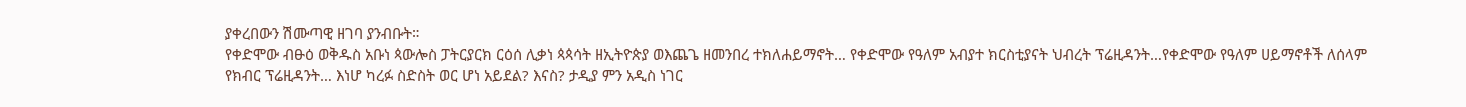ያቀረበውን ሽሙጣዊ ዘገባ ያንብቡት።
የቀድሞው ብፁዕ ወቅዱስ አቡነ ጳውሎስ ፓትርያርክ ርዕሰ ሊቃነ ጳጳሳት ዘኢትዮጵያ ወእጨጌ ዘመንበረ ተክለሐይማኖት… የቀድሞው የዓለም አብያተ ክርስቲያናት ህብረት ፕሬዚዳንት…የቀድሞው የዓለም ሀይማኖቶች ለሰላም የክብር ፕሬዚዳንት… እነሆ ካረፉ ስድስት ወር ሆነ አይደል? እናስ? ታዲያ ምን አዲስ ነገር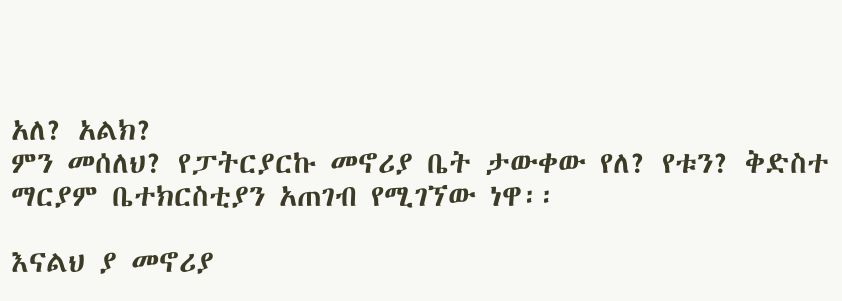አለ? አልክ?
ምን መሰለህ? የፓትርያርኩ መኖሪያ ቤት ታውቀው የለ? የቱን? ቅድስተ ማርያም ቤተክርስቲያን አጠገብ የሚገኘው ነዋ፡፡

እናልህ ያ መኖሪያ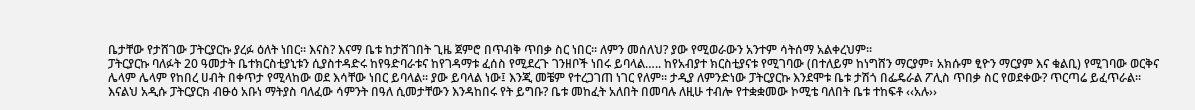ቤታቸው የታሸገው ፓትርያርኩ ያረፉ ዕለት ነበር፡፡ እናስ? እናማ ቤቱ ከታሸገበት ጊዜ ጀምሮ በጥብቅ ጥበቃ ስር ነበር፡፡ ለምን መሰለህ? ያው የሚወራውን አንተም ሳትሰማ አልቀረህም፡፡
ፓትርያርኩ ባለፉት 20 ዓመታት ቤተክርስቲያኒቱን ሲያስተዳድሩ ከየዓድባራቱና ከየገዳማቱ ፈሰስ የሚደረጉ ገንዘቦች ነበሩ ይባላል….. ከየአብያተ ክርስቲያናቱ የሚገባው (በተለይም ከነግሸን ማርያም፣ አክሱም ፂዮን ማርያም እና ቁልቢ) የሚገባው ወርቅና ሌላም ሌላም የከበረ ሀብት በቀጥታ የሚላከው ወደ እሳቸው ነበር ይባላል፡፡ ያው ይባላል ነው፤ እንጂ መቼም የተረጋገጠ ነገር የለም፡፡ ታዲያ ለምንድነው ፓትርያርኩ እንደሞቱ ቤቱ ታሽጎ በፌዴራል ፖሊስ ጥበቃ ስር የወደቀው? ጥርጣሬ ይፈጥራል፡፡ እናልህ አዲሱ ፓትርያርክ ብፁዕ አቡነ ማትያስ ባለፈው ሳምንት በዓለ ሲመታቸውን እንዳከበሩ የት ይግቡ? ቤቱ መከፈት አለበት በመባሉ ለዚሁ ተብሎ የተቋቋመው ኮሚቴ ባለበት ቤቱ ተከፍቶ ‹‹አሉ››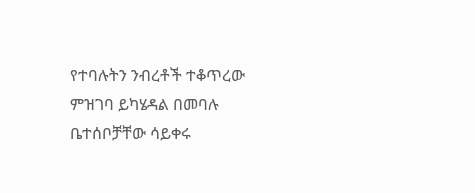የተባሉትን ንብረቶች ተቆጥረው ምዝገባ ይካሄዳል በመባሉ ቤተሰቦቻቸው ሳይቀሩ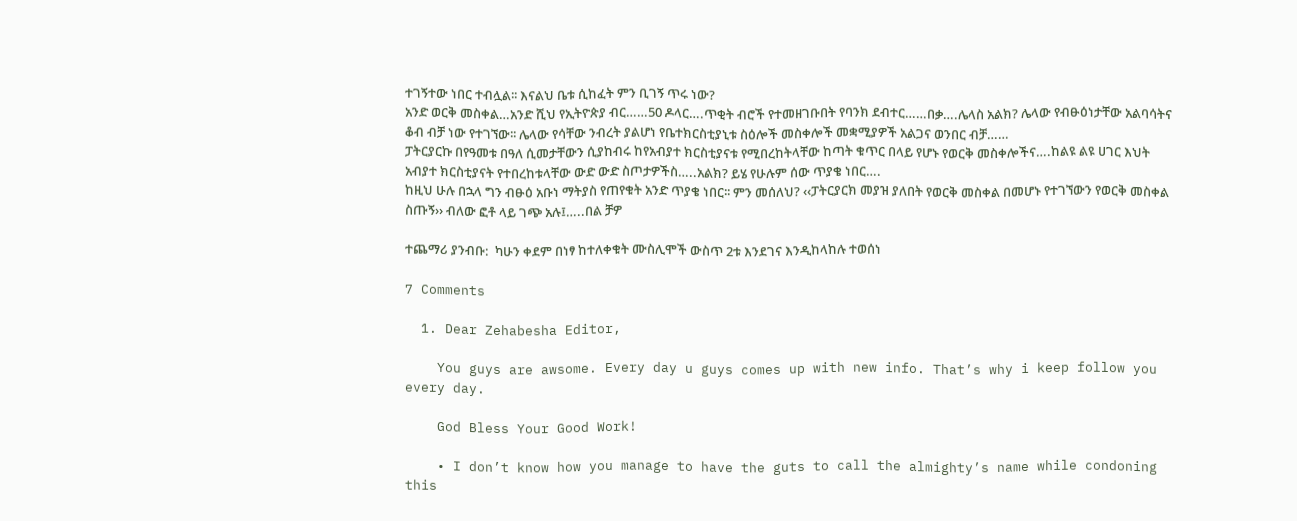ተገኝተው ነበር ተብሏል፡፡ እናልህ ቤቱ ሲከፈት ምን ቢገኝ ጥሩ ነው?
አንድ ወርቅ መስቀል…አንድ ሺህ የኢትዮጵያ ብር……50 ዶላር….ጥቂት ብሮች የተመዘገቡበት የባንክ ደብተር……በቃ….ሌላስ አልክ? ሌላው የብፁዕነታቸው አልባሳትና ቆብ ብቻ ነው የተገኘው፡፡ ሌላው የሳቸው ንብረት ያልሆነ የቤተክርስቲያኒቱ ስዕሎች መስቀሎች መቋሚያዎች አልጋና ወንበር ብቻ……
ፓትርያርኩ በየዓመቱ በዓለ ሲመታቸውን ሲያከብሩ ከየአብያተ ክርስቲያናቱ የሚበረከትላቸው ከጣት ቁጥር በላይ የሆኑ የወርቅ መስቀሎችና….ከልዩ ልዩ ሀገር እህት አብያተ ክርስቲያናት የተበረከቱላቸው ውድ ውድ ስጦታዎችስ…..አልክ? ይሄ የሁሉም ሰው ጥያቄ ነበር….
ከዚህ ሁሉ በኋላ ግን ብፁዕ አቡነ ማትያስ የጠየቁት አንድ ጥያቄ ነበር፡፡ ምን መሰለህ? ‹‹ፓትርያርክ መያዝ ያለበት የወርቅ መስቀል በመሆኑ የተገኘውን የወርቅ መስቀል ስጡኝ›› ብለው ፎቶ ላይ ገጭ አሉ፤…..በል ቻዎ

ተጨማሪ ያንብቡ:  ካሁን ቀደም በነፃ ከተለቀቁት ሙስሊሞች ውስጥ 2ቱ እንደገና እንዲከላከሉ ተወሰነ

7 Comments

  1. Dear Zehabesha Editor,

    You guys are awsome. Every day u guys comes up with new info. That’s why i keep follow you every day.

    God Bless Your Good Work!

    • I don’t know how you manage to have the guts to call the almighty’s name while condoning this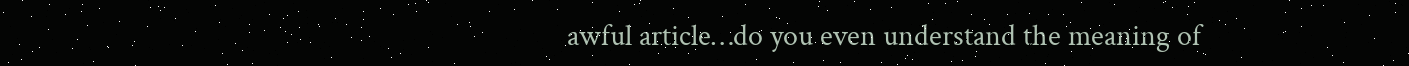awful article…do you even understand the meaning of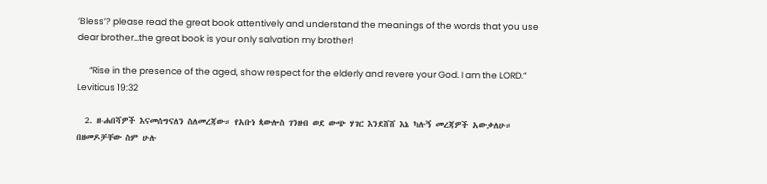‘Bless’? please read the great book attentively and understand the meanings of the words that you use dear brother…the great book is your only salvation my brother!

      “Rise in the presence of the aged, show respect for the elderly and revere your God. I am the LORD.” Leviticus 19:32

  2. ዘ-ሐበሻዎች እናመሰግናለን ስለመረጃው። የአቡነ ጳውሎስ ገንዘብ ወደ ውጭ ሃገር እንደሸሸ እኔ ካሉኝ መረጃዎች አውቃለሁ። በዘመዶቻቸው ስም ሁሉ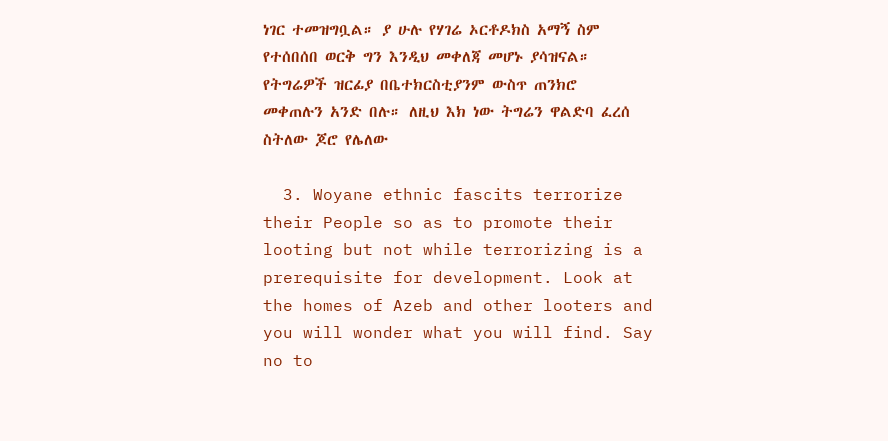ነገር ተመዝግቧል። ያ ሁሉ የሃገሬ ኦርቶዶክስ አማኝ ስም የተሰበሰበ ወርቅ ግን እንዲህ መቀለጃ መሆኑ ያሳዝናል። የትግሬዎች ዝርፊያ በቤተክርስቲያንም ውስጥ ጠንክሮ መቀጠሉን አንድ በሉ። ለዚህ እክ ነው ትግሬን ዋልድባ ፈረሰ ስትለው ጆሮ የሌለው

  3. Woyane ethnic fascits terrorize their People so as to promote their looting but not while terrorizing is a prerequisite for development. Look at the homes of Azeb and other looters and you will wonder what you will find. Say no to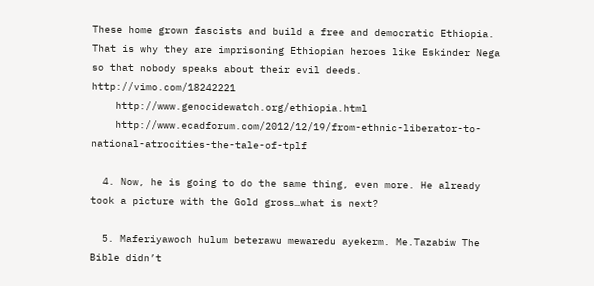These home grown fascists and build a free and democratic Ethiopia. That is why they are imprisoning Ethiopian heroes like Eskinder Nega so that nobody speaks about their evil deeds. http://vimo.com/18242221
    http://www.genocidewatch.org/ethiopia.html
    http://www.ecadforum.com/2012/12/19/from-ethnic-liberator-to-national-atrocities-the-tale-of-tplf

  4. Now, he is going to do the same thing, even more. He already took a picture with the Gold gross…what is next?

  5. Maferiyawoch hulum beterawu mewaredu ayekerm. Me.Tazabiw The Bible didn’t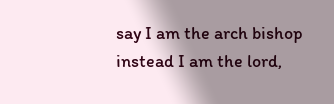say I am the arch bishop instead I am the lord,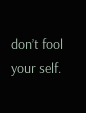don’t fool your self.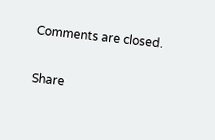Comments are closed.

Share